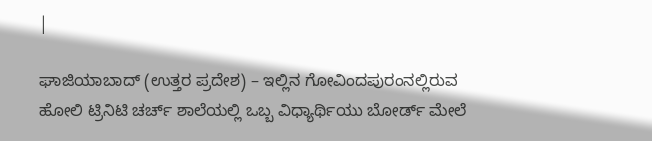|

ಘಾಜಿಯಾಬಾದ್ (ಉತ್ತರ ಪ್ರದೇಶ) – ಇಲ್ಲಿನ ಗೋವಿಂದಪುರಂನಲ್ಲಿರುವ ಹೋಲಿ ಟ್ರಿನಿಟಿ ಚರ್ಚ್ ಶಾಲೆಯಲ್ಲಿ ಒಬ್ಬ ವಿಧ್ಯಾರ್ಥಿಯು ಬೋರ್ಡ್ ಮೇಲೆ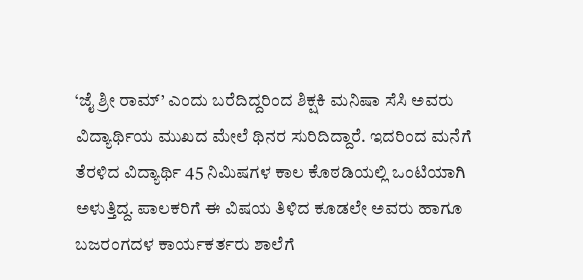‘ಜೈ ಶ್ರೀ ರಾಮ್’ ಎಂದು ಬರೆದಿದ್ದರಿಂದ ಶಿಕ್ಷಕಿ ಮನಿಷಾ ಸೆಸಿ ಅವರು ವಿದ್ಯಾರ್ಥಿಯ ಮುಖದ ಮೇಲೆ ಥಿನರ ಸುರಿದಿದ್ದಾರೆ. ಇದರಿಂದ ಮನೆಗೆ ತೆರಳಿದ ವಿದ್ಯಾರ್ಥಿ 45 ನಿಮಿಷಗಳ ಕಾಲ ಕೊಠಡಿಯಲ್ಲಿ ಒಂಟಿಯಾಗಿ ಅಳುತ್ತಿದ್ದ. ಪಾಲಕರಿಗೆ ಈ ವಿಷಯ ತಿಳಿದ ಕೂಡಲೇ ಅವರು ಹಾಗೂ ಬಜರಂಗದಳ ಕಾರ್ಯಕರ್ತರು ಶಾಲೆಗೆ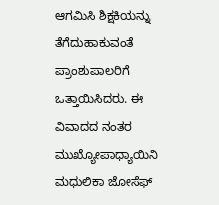ಆಗಮಿಸಿ ಶಿಕ್ಷಕಿಯನ್ನು ತೆಗೆದುಹಾಕುವಂತೆ ಪ್ರಾಂಶುಪಾಲರಿಗೆ ಒತ್ತಾಯಿಸಿದರು. ಈ ವಿವಾದದ ನಂತರ ಮುಖ್ಯೋಪಾಧ್ಯಾಯಿನಿ ಮಧುಲಿಕಾ ಜೋಸೆಫ್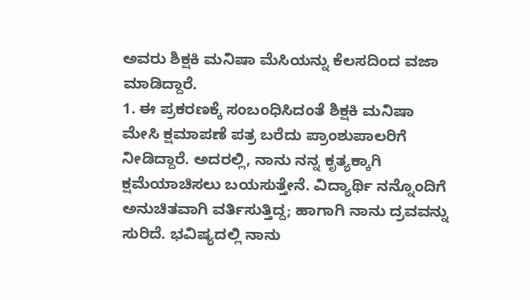ಅವರು ಶಿಕ್ಷಕಿ ಮನಿಷಾ ಮೆಸಿಯನ್ನು ಕೆಲಸದಿಂದ ವಜಾ ಮಾಡಿದ್ದಾರೆ.
1. ಈ ಪ್ರಕರಣಕ್ಕೆ ಸಂಬಂಧಿಸಿದಂತೆ ಶಿಕ್ಷಕಿ ಮನಿಷಾ ಮೇಸಿ ಕ್ಷಮಾಪಣೆ ಪತ್ರ ಬರೆದು ಪ್ರಾಂಶುಪಾಲರಿಗೆ ನೀಡಿದ್ದಾರೆ. ಅದರಲ್ಲಿ, ನಾನು ನನ್ನ ಕೃತ್ಯಕ್ಕಾಗಿ ಕ್ಷಮೆಯಾಚಿಸಲು ಬಯಸುತ್ತೇನೆ. ವಿದ್ಯಾರ್ಥಿ ನನ್ನೊಂದಿಗೆ ಅನುಚಿತವಾಗಿ ವರ್ತಿಸುತ್ತಿದ್ದ; ಹಾಗಾಗಿ ನಾನು ದ್ರವವನ್ನು ಸುರಿದೆ. ಭವಿಷ್ಯದಲ್ಲಿ ನಾನು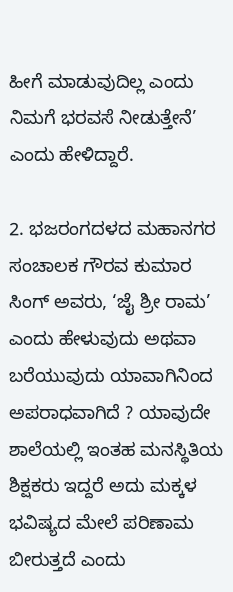ಹೀಗೆ ಮಾಡುವುದಿಲ್ಲ ಎಂದು ನಿಮಗೆ ಭರವಸೆ ನೀಡುತ್ತೇನೆ’ ಎಂದು ಹೇಳಿದ್ದಾರೆ.

2. ಭಜರಂಗದಳದ ಮಹಾನಗರ ಸಂಚಾಲಕ ಗೌರವ ಕುಮಾರ ಸಿಂಗ್ ಅವರು, ‘ಜೈ ಶ್ರೀ ರಾಮ’ ಎಂದು ಹೇಳುವುದು ಅಥವಾ ಬರೆಯುವುದು ಯಾವಾಗಿನಿಂದ ಅಪರಾಧವಾಗಿದೆ ? ಯಾವುದೇ ಶಾಲೆಯಲ್ಲಿ ಇಂತಹ ಮನಸ್ಥಿತಿಯ ಶಿಕ್ಷಕರು ಇದ್ದರೆ ಅದು ಮಕ್ಕಳ ಭವಿಷ್ಯದ ಮೇಲೆ ಪರಿಣಾಮ ಬೀರುತ್ತದೆ ಎಂದು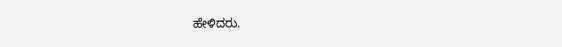ಹೇಳಿದರು.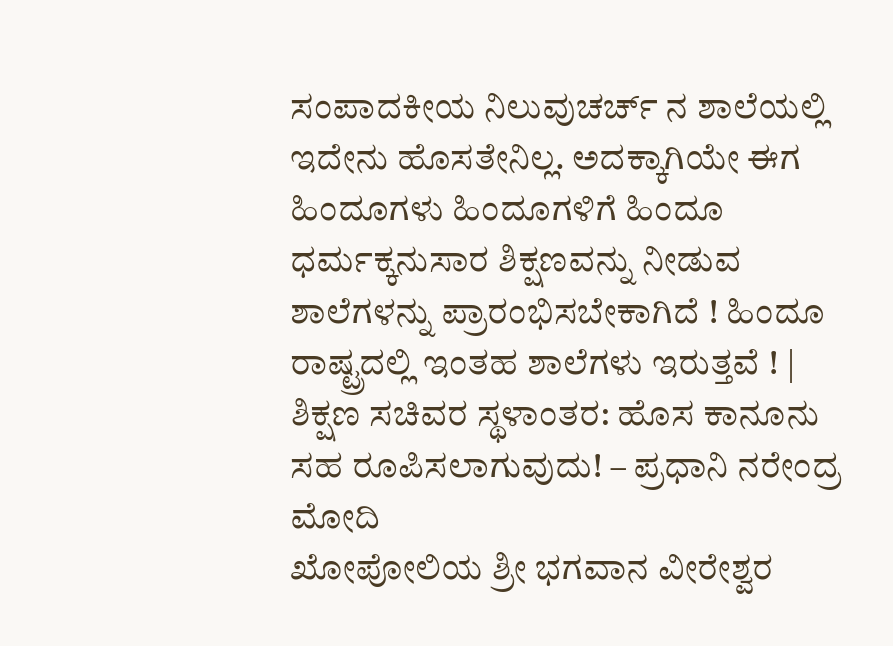ಸಂಪಾದಕೀಯ ನಿಲುವುಚರ್ಚ್ ನ ಶಾಲೆಯಲ್ಲಿ ಇದೇನು ಹೊಸತೇನಿಲ್ಲ. ಅದಕ್ಕಾಗಿಯೇ ಈಗ ಹಿಂದೂಗಳು ಹಿಂದೂಗಳಿಗೆ ಹಿಂದೂ ಧರ್ಮಕ್ಕನುಸಾರ ಶಿಕ್ಷಣವನ್ನು ನೀಡುವ ಶಾಲೆಗಳನ್ನು ಪ್ರಾರಂಭಿಸಬೇಕಾಗಿದೆ ! ಹಿಂದೂ ರಾಷ್ಟ್ರದಲ್ಲಿ ಇಂತಹ ಶಾಲೆಗಳು ಇರುತ್ತವೆ ! |
ಶಿಕ್ಷಣ ಸಚಿವರ ಸ್ಥಳಾಂತರ: ಹೊಸ ಕಾನೂನು ಸಹ ರೂಪಿಸಲಾಗುವುದು! – ಪ್ರಧಾನಿ ನರೇಂದ್ರ ಮೋದಿ
ಖೋಪೋಲಿಯ ಶ್ರೀ ಭಗವಾನ ವೀರೇಶ್ವರ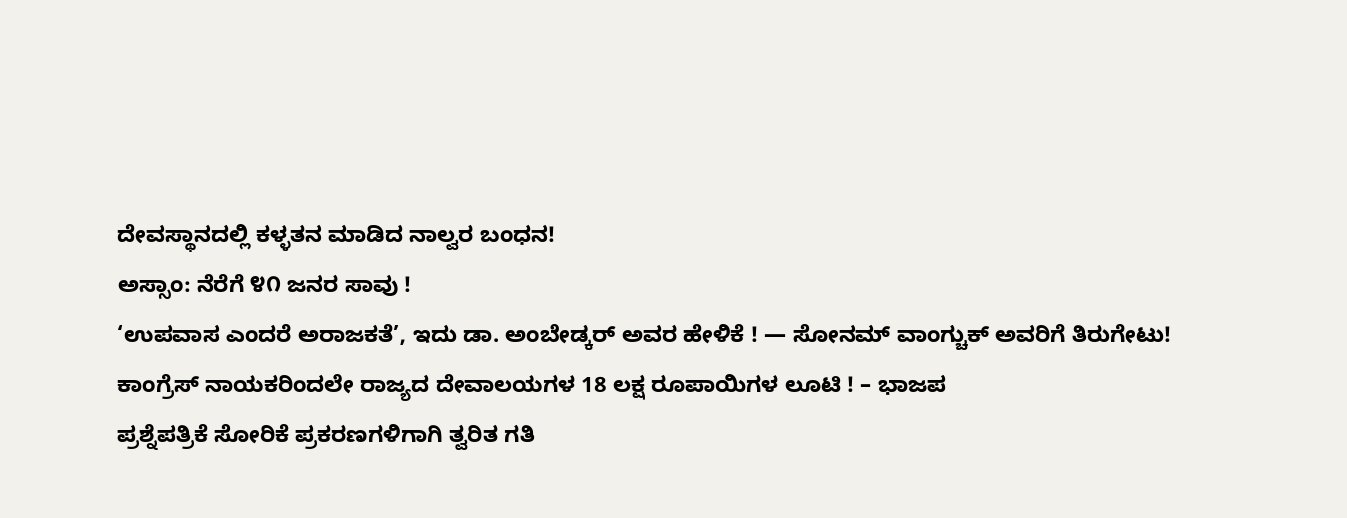ದೇವಸ್ಥಾನದಲ್ಲಿ ಕಳ್ಳತನ ಮಾಡಿದ ನಾಲ್ವರ ಬಂಧನ!
ಅಸ್ಸಾಂ: ನೆರೆಗೆ ೪೧ ಜನರ ಸಾವು !
‘ಉಪವಾಸ ಎಂದರೆ ಅರಾಜಕತೆ’, ಇದು ಡಾ. ಅಂಬೇಡ್ಕರ್ ಅವರ ಹೇಳಿಕೆ ! — ಸೋನಮ್ ವಾಂಗ್ಚುಕ್ ಅವರಿಗೆ ತಿರುಗೇಟು!
ಕಾಂಗ್ರೆಸ್ ನಾಯಕರಿಂದಲೇ ರಾಜ್ಯದ ದೇವಾಲಯಗಳ 18 ಲಕ್ಷ ರೂಪಾಯಿಗಳ ಲೂಟಿ ! – ಭಾಜಪ
ಪ್ರಶ್ನೆಪತ್ರಿಕೆ ಸೋರಿಕೆ ಪ್ರಕರಣಗಳಿಗಾಗಿ ತ್ವರಿತ ಗತಿ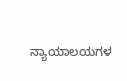ನ್ಯಾಯಾಲಯಗಳ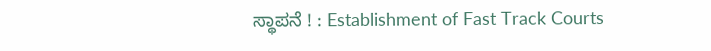ಸ್ಥಾಪನೆ ! : Establishment of Fast Track Courts